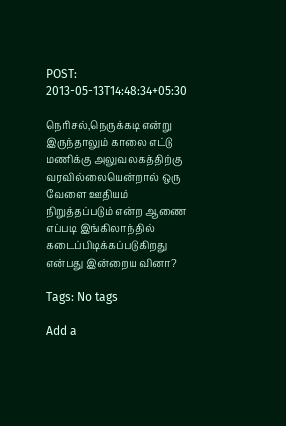POST: 2013-05-13T14:48:34+05:30

நெரிசல்,நெருக்கடி என்று இருந்தாலும் காலை எட்டு மணிக்கு அலுவலகத்திற்கு வரவில்லையென்றால் ஒரு வேளை ஊதியம் நிறுத்தப்படும் என்ற ஆணை எப்படி இங்கிலாந்தில் கடைப்பிடிக்கப்படுகிறது என்பது இன்றைய வினா?

Tags: No tags

Add a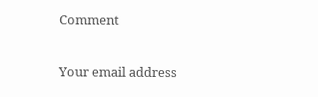Comment

Your email address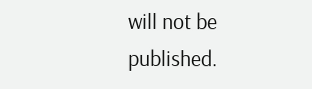will not be published.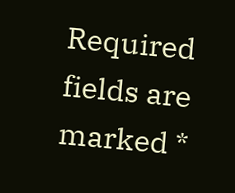Required fields are marked *